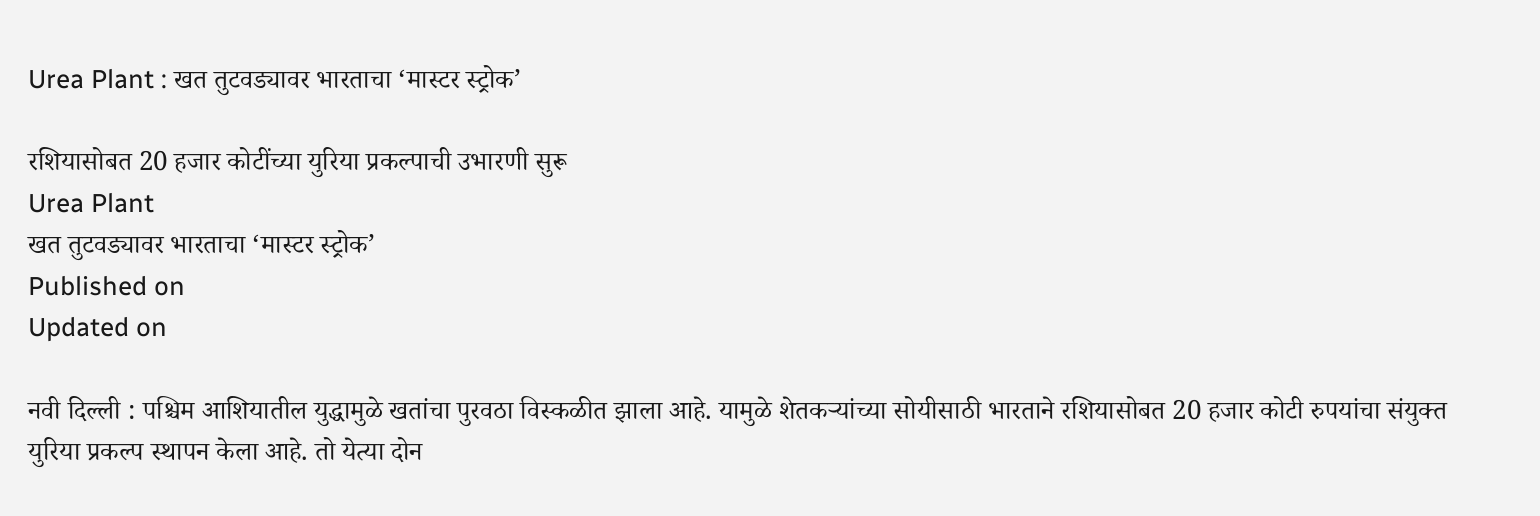Urea Plant : खत तुटवड्यावर भारताचा ‌‘मास्टर स्ट्रोक‌’

रशियासोबत 20 हजार कोटींच्या युरिया प्रकल्पाची उभारणी सुरू
Urea Plant
खत तुटवड्यावर भारताचा ‌‘मास्टर स्ट्रोक‌’
Published on
Updated on

नवी दिल्ली : पश्चिम आशियातील युद्धामुळे खतांचा पुरवठा विस्कळीत झाला आहे. यामुळे शेतकऱ्यांच्या सोयीसाठी भारताने रशियासोबत 20 हजार कोटी रुपयांचा संयुक्त युरिया प्रकल्प स्थापन केला आहे. तो येत्या दोन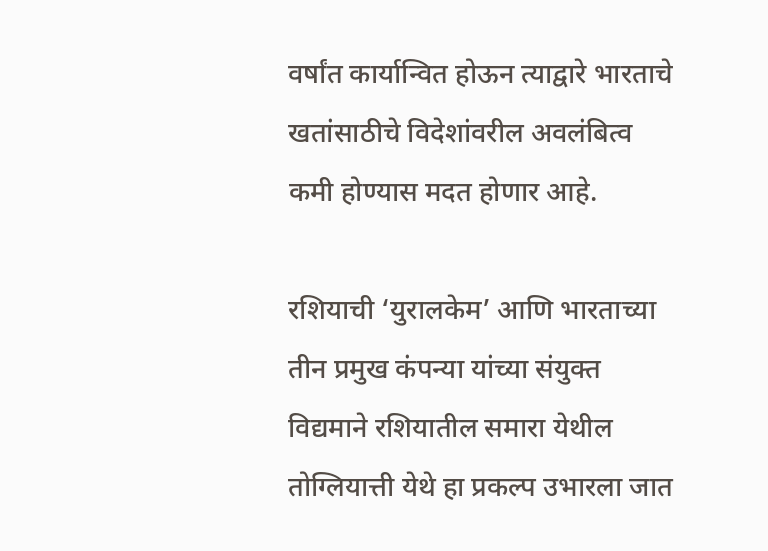वर्षांत कार्यान्वित होऊन त्याद्वारे भारताचे खतांसाठीचे विदेशांवरील अवलंबित्व कमी होण्यास मदत होणार आहे.

रशियाची ‌‘युरालकेम‌’ आणि भारताच्या तीन प्रमुख कंपन्या यांच्या संयुक्त विद्यमाने रशियातील समारा येथील तोग्लियात्ती येथे हा प्रकल्प उभारला जात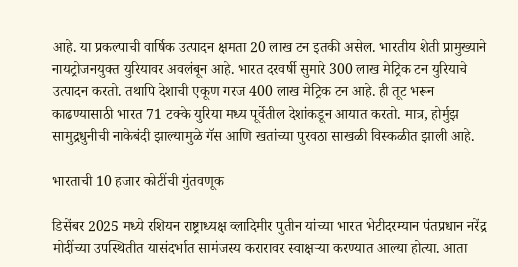आहे. या प्रकल्पाची वार्षिक उत्पादन क्षमता 20 लाख टन इतकी असेल. भारतीय शेती प्रामुख्याने नायट्रोजनयुक्त युरियावर अवलंबून आहे. भारत दरवर्षी सुमारे 300 लाख मेट्रिक टन युरियाचे उत्पादन करतो. तथापि देशाची एकूण गरज 400 लाख मेट्रिक टन आहे. ही तूट भरून काढण्यासाठी भारत 71 टक्के युरिया मध्य पूर्वेतील देशांकडून आयात करतो. मात्र, होर्मुझ सामुद्रधुनीची नाकेबंदी झाल्यामुळे गॅस आणि खतांच्या पुरवठा साखळी विस्कळीत झाली आहे.

भारताची 10 हजार कोटींची गुंतवणूक

डिसेंबर 2025 मध्ये रशियन राष्ट्राध्यक्ष व्लादिमीर पुतीन यांच्या भारत भेटीदरम्यान पंतप्रधान नरेंद्र मोदींच्या उपस्थितीत यासंदर्भात सामंजस्य करारावर स्वाक्षऱ्या करण्यात आल्या होत्या. आता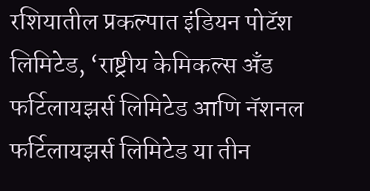रशियातील प्रकल्पात इंडियन पोटॅश लिमिटेड, ‘राष्ट्रीय केमिकल्स अँड फर्टिलायझर्स लिमिटेड आणि नॅशनल फर्टिलायझर्स लिमिटेड या तीन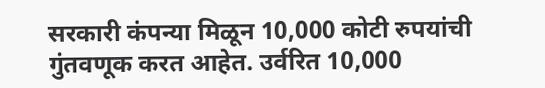सरकारी कंपन्या मिळून 10,000 कोटी रुपयांची गुंतवणूक करत आहेत. उर्वरित 10,000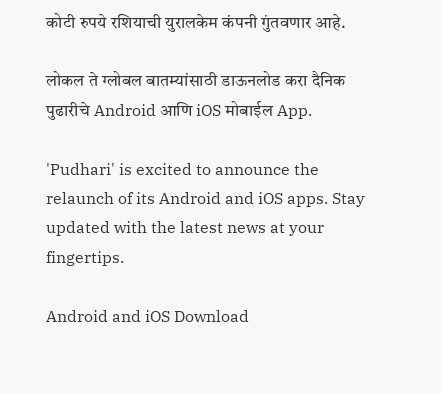कोटी रुपये रशियाची युरालकेम कंपनी गुंतवणार आहे.

लोकल ते ग्लोबल बातम्यांसाठी डाऊनलोड करा दैनिक पुढारीचे Android आणि iOS मोबाईल App.

'Pudhari' is excited to announce the relaunch of its Android and iOS apps. Stay updated with the latest news at your fingertips.

Android and iOS Download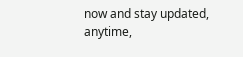now and stay updated, anytime,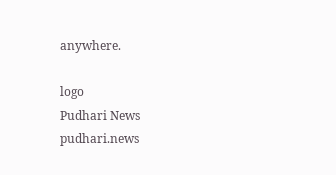anywhere.

logo
Pudhari News
pudhari.news